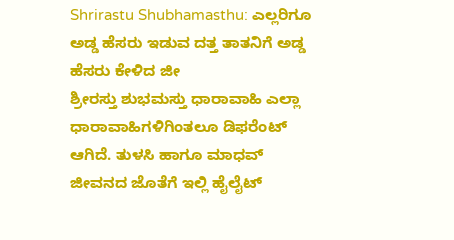Shrirastu Shubhamasthu: ಎಲ್ಲರಿಗೂ ಅಡ್ಡ ಹೆಸರು ಇಡುವ ದತ್ತ ತಾತನಿಗೆ ಅಡ್ಡ ಹೆಸರು ಕೇಳಿದ ಜೀ
ಶ್ರೀರಸ್ತು ಶುಭಮಸ್ತು ಧಾರಾವಾಹಿ ಎಲ್ಲಾ ಧಾರಾವಾಹಿಗಳಿಗಿಂತಲೂ ಡಿಫರೆಂಟ್ ಆಗಿದೆ. ತುಳಸಿ ಹಾಗೂ ಮಾಧವ್ ಜೀವನದ ಜೊತೆಗೆ ಇಲ್ಲಿ ಹೈಲೈಟ್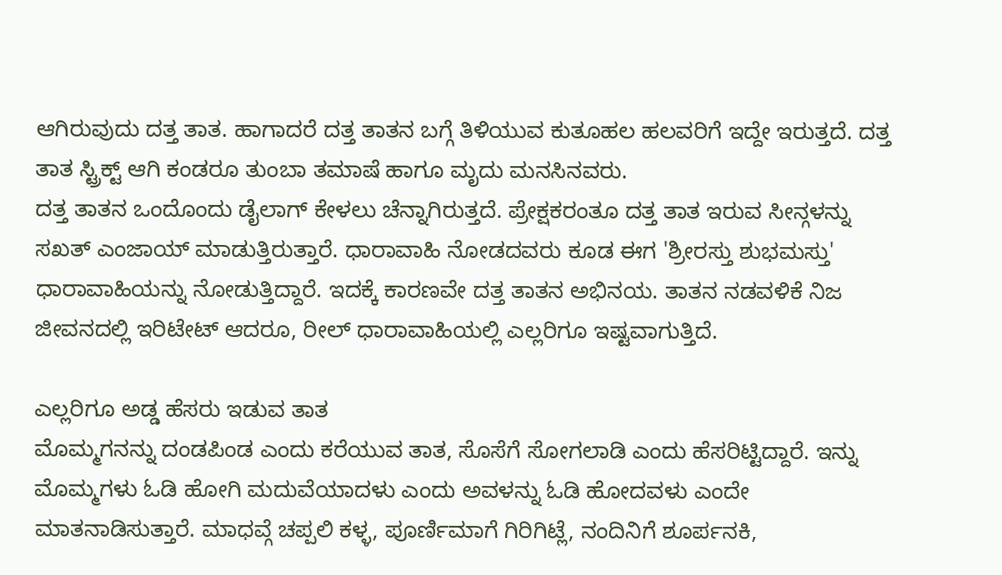ಆಗಿರುವುದು ದತ್ತ ತಾತ. ಹಾಗಾದರೆ ದತ್ತ ತಾತನ ಬಗ್ಗೆ ತಿಳಿಯುವ ಕುತೂಹಲ ಹಲವರಿಗೆ ಇದ್ದೇ ಇರುತ್ತದೆ. ದತ್ತ ತಾತ ಸ್ಟ್ರಿಕ್ಟ್ ಆಗಿ ಕಂಡರೂ ತುಂಬಾ ತಮಾಷೆ ಹಾಗೂ ಮೃದು ಮನಸಿನವರು.
ದತ್ತ ತಾತನ ಒಂದೊಂದು ಡೈಲಾಗ್ ಕೇಳಲು ಚೆನ್ನಾಗಿರುತ್ತದೆ. ಪ್ರೇಕ್ಷಕರಂತೂ ದತ್ತ ತಾತ ಇರುವ ಸೀನ್ಗಳನ್ನು ಸಖತ್ ಎಂಜಾಯ್ ಮಾಡುತ್ತಿರುತ್ತಾರೆ. ಧಾರಾವಾಹಿ ನೋಡದವರು ಕೂಡ ಈಗ 'ಶ್ರೀರಸ್ತು ಶುಭಮಸ್ತು' ಧಾರಾವಾಹಿಯನ್ನು ನೋಡುತ್ತಿದ್ದಾರೆ. ಇದಕ್ಕೆ ಕಾರಣವೇ ದತ್ತ ತಾತನ ಅಭಿನಯ. ತಾತನ ನಡವಳಿಕೆ ನಿಜ ಜೀವನದಲ್ಲಿ ಇರಿಟೇಟ್ ಆದರೂ, ರೀಲ್ ಧಾರಾವಾಹಿಯಲ್ಲಿ ಎಲ್ಲರಿಗೂ ಇಷ್ಟವಾಗುತ್ತಿದೆ.

ಎಲ್ಲರಿಗೂ ಅಡ್ಡ ಹೆಸರು ಇಡುವ ತಾತ
ಮೊಮ್ಮಗನನ್ನು ದಂಡಪಿಂಡ ಎಂದು ಕರೆಯುವ ತಾತ, ಸೊಸೆಗೆ ಸೋಗಲಾಡಿ ಎಂದು ಹೆಸರಿಟ್ಟಿದ್ದಾರೆ. ಇನ್ನು ಮೊಮ್ಮಗಳು ಓಡಿ ಹೋಗಿ ಮದುವೆಯಾದಳು ಎಂದು ಅವಳನ್ನು ಓಡಿ ಹೋದವಳು ಎಂದೇ ಮಾತನಾಡಿಸುತ್ತಾರೆ. ಮಾಧವ್ಗೆ ಚಪ್ಪಲಿ ಕಳ್ಳ, ಪೂರ್ಣಿಮಾಗೆ ಗಿರಿಗಿಟ್ಲೆ, ನಂದಿನಿಗೆ ಶೂರ್ಪನಕಿ,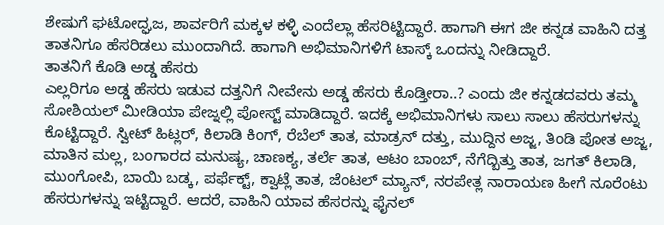ಶೇಷುಗೆ ಘಟೋದ್ಘಜ, ಶಾರ್ವರಿಗೆ ಮಕ್ಕಳ ಕಳ್ಳಿ ಎಂದೆಲ್ಲಾ ಹೆಸರಿಟ್ಟಿದ್ದಾರೆ. ಹಾಗಾಗಿ ಈಗ ಜೀ ಕನ್ನಡ ವಾಹಿನಿ ದತ್ತ ತಾತನಿಗೂ ಹೆಸರಿಡಲು ಮುಂದಾಗಿದೆ. ಹಾಗಾಗಿ ಅಭಿಮಾನಿಗಳಿಗೆ ಟಾಸ್ಕ್ ಒಂದನ್ನು ನೀಡಿದ್ದಾರೆ.
ತಾತನಿಗೆ ಕೊಡಿ ಅಡ್ಡ ಹೆಸರು
ಎಲ್ಲರಿಗೂ ಅಡ್ಡ ಹೆಸರು ಇಡುವ ದತ್ತನಿಗೆ ನೀವೇನು ಅಡ್ಡ ಹೆಸರು ಕೊಡ್ತೀರಾ..? ಎಂದು ಜೀ ಕನ್ನಡದವರು ತಮ್ಮ ಸೋಶಿಯಲ್ ಮೀಡಿಯಾ ಪೇಜ್ನಲ್ಲಿ ಪೋಸ್ಟ್ ಮಾಡಿದ್ದಾರೆ. ಇದಕ್ಕೆ ಅಭಿಮಾನಿಗಳು ಸಾಲು ಸಾಲು ಹೆಸರುಗಳನ್ನು ಕೊಟ್ಟಿದ್ದಾರೆ. ಸ್ವೀಟ್ ಹಿಟ್ಲರ್, ಕಿಲಾಡಿ ಕಿಂಗ್, ರೆಬೆಲ್ ತಾತ, ಮಾಡ್ರನ್ ದತ್ತು, ಮುದ್ದಿನ ಅಜ್ಜ, ತಿಂಡಿ ಪೋತ ಅಜ್ಜ, ಮಾತಿನ ಮಲ್ಲ, ಬಂಗಾರದ ಮನುಷ್ಯ, ಚಾಣಕ್ಯ, ತರ್ಲೆ ತಾತ, ಆಟಂ ಬಾಂಬ್, ನೆಗೆದ್ಬಿತ್ತು ತಾತ, ಜಗತ್ ಕಿಲಾಡಿ, ಮುಂಗೋಪಿ, ಬಾಯಿ ಬಡ್ಕ, ಪರ್ಫೆಕ್ಟ್, ಕ್ವಾಟ್ಲೆ ತಾತ, ಜೆಂಟಲ್ ಮ್ಯಾನ್, ನರಪೇತ್ಲ ನಾರಾಯಣ ಹೀಗೆ ನೂರೆಂಟು ಹೆಸರುಗಳನ್ನು ಇಟ್ಟಿದ್ದಾರೆ. ಆದರೆ, ವಾಹಿನಿ ಯಾವ ಹೆಸರನ್ನು ಫೈನಲ್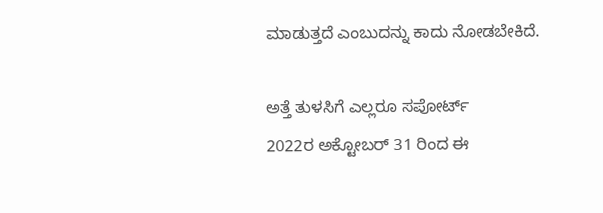ಮಾಡುತ್ತದೆ ಎಂಬುದನ್ನು ಕಾದು ನೋಡಬೇಕಿದೆ.

ಅತ್ತೆ ತುಳಸಿಗೆ ಎಲ್ಲರೂ ಸಪೋರ್ಟ್
2022ರ ಅಕ್ಟೋಬರ್ 31 ರಿಂದ ಈ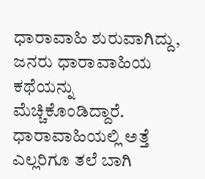ಧಾರಾವಾಹಿ ಶುರುವಾಗಿದ್ದು, ಜನರು ಧಾರಾವಾಹಿಯ ಕಥೆಯನ್ನು ಮೆಚ್ಚಿಕೊಂಡಿದ್ದಾರೆ. ಧಾರಾವಾಹಿಯಲ್ಲಿ ಅತ್ತೆ ಎಲ್ಲರಿಗೂ ತಲೆ ಬಾಗಿ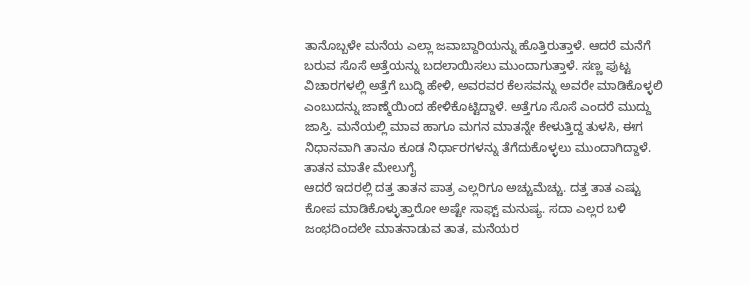ತಾನೊಬ್ಬಳೇ ಮನೆಯ ಎಲ್ಲಾ ಜವಾಬ್ದಾರಿಯನ್ನು ಹೊತ್ತಿರುತ್ತಾಳೆ. ಆದರೆ ಮನೆಗೆ ಬರುವ ಸೊಸೆ ಅತ್ತೆಯನ್ನು ಬದಲಾಯಿಸಲು ಮುಂದಾಗುತ್ತಾಳೆ. ಸಣ್ಣ ಪುಟ್ಟ ವಿಚಾರಗಳಲ್ಲಿ ಅತ್ತೆಗೆ ಬುದ್ಧಿ ಹೇಳಿ, ಅವರವರ ಕೆಲಸವನ್ನು ಅವರೇ ಮಾಡಿಕೊಳ್ಳಲಿ ಎಂಬುದನ್ನು ಜಾಣ್ಮೆಯಿಂದ ಹೇಳಿಕೊಟ್ಟಿದ್ದಾಳೆ. ಅತ್ತೆಗೂ ಸೊಸೆ ಎಂದರೆ ಮುದ್ದು ಜಾಸ್ತಿ. ಮನೆಯಲ್ಲಿ ಮಾವ ಹಾಗೂ ಮಗನ ಮಾತನ್ನೇ ಕೇಳುತ್ತಿದ್ದ ತುಳಸಿ, ಈಗ ನಿಧಾನವಾಗಿ ತಾನೂ ಕೂಡ ನಿರ್ಧಾರಗಳನ್ನು ತೆಗೆದುಕೊಳ್ಳಲು ಮುಂದಾಗಿದ್ದಾಳೆ.
ತಾತನ ಮಾತೇ ಮೇಲುಗೈ
ಆದರೆ ಇದರಲ್ಲಿ ದತ್ತ ತಾತನ ಪಾತ್ರ ಎಲ್ಲರಿಗೂ ಅಚ್ಚುಮೆಚ್ಚು. ದತ್ತ ತಾತ ಎಷ್ಟು ಕೋಪ ಮಾಡಿಕೊಳ್ಳುತ್ತಾರೋ ಅಷ್ಟೇ ಸಾಫ್ಟ್ ಮನುಷ್ಯ. ಸದಾ ಎಲ್ಲರ ಬಳಿ ಜಂಭದಿಂದಲೇ ಮಾತನಾಡುವ ತಾತ, ಮನೆಯರ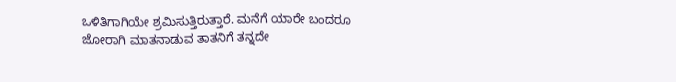ಒಳಿತಿಗಾಗಿಯೇ ಶ್ರಮಿಸುತ್ತಿರುತ್ತಾರೆ. ಮನೆಗೆ ಯಾರೇ ಬಂದರೂ ಜೋರಾಗಿ ಮಾತನಾಡುವ ತಾತನಿಗೆ ತನ್ನದೇ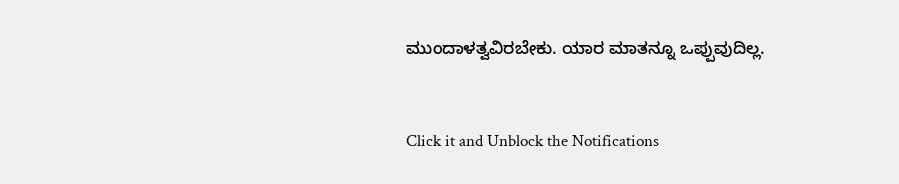ಮುಂದಾಳತ್ವವಿರಬೇಕು. ಯಾರ ಮಾತನ್ನೂ ಒಪ್ಪುವುದಿಲ್ಲ.


Click it and Unblock the Notifications